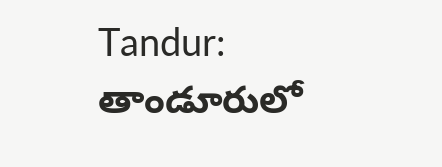Tandur: తాండూరులో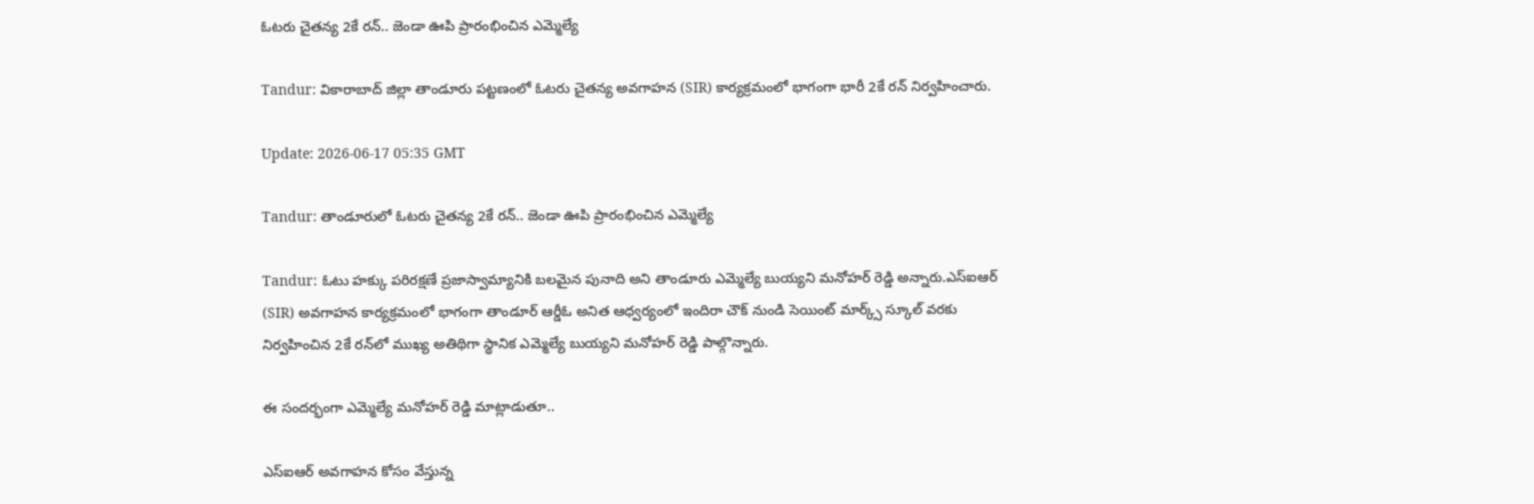ఓటరు చైతన్య 2కే రన్.. జెండా ఊపి ప్రారంభించిన ఎమ్మెల్యే

Tandur: వికారాబాద్ జిల్లా తాండూరు పట్టణంలో ఓటరు చైతన్య అవగాహన (SIR) కార్యక్రమంలో భాగంగా భారీ 2కే రన్ నిర్వహించారు.

Update: 2026-06-17 05:35 GMT

Tandur: తాండూరులో ఓటరు చైతన్య 2కే రన్.. జెండా ఊపి ప్రారంభించిన ఎమ్మెల్యే

Tandur: ఓటు హక్కు పరిరక్షణే ప్రజాస్వామ్యానికి బలమైన పునాది అని తాండూరు ఎమ్మెల్యే బుయ్యని మనోహర్ రెడ్డి అన్నారు.ఎస్‌ఐఆర్ (SIR) అవగాహన కార్యక్రమంలో భాగంగా తాండూర్ ఆర్డీఓ అనిత ఆధ్వర్యంలో ఇందిరా చౌక్ నుండి సెయింట్ మార్క్స్ స్కూల్ వరకు నిర్వహించిన 2కే రన్‌లో ముఖ్య అతిథిగా స్థానిక ఎమ్మెల్యే బుయ్యని మనోహర్ రెడ్డి పాల్గొన్నారు.

ఈ సందర్భంగా ఎమ్మెల్యే మనోహర్ రెడ్డి మాట్లాడుతూ..

ఎస్‌ఐఆర్ అవగాహన కోసం వేస్తున్న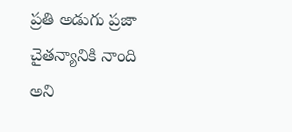ప్రతి అడుగు ప్రజా చైతన్యానికి నాంది అని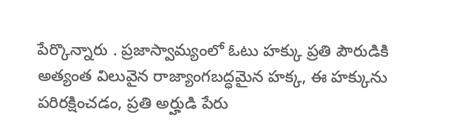పేర్కొన్నారు . ప్రజాస్వామ్యంలో ఓటు హక్కు ప్రతి పౌరుడికి అత్యంత విలువైన రాజ్యాంగబద్ధమైన హక్క, ఈ హక్కును పరిరక్షించడం, ప్రతి అర్హుడి పేరు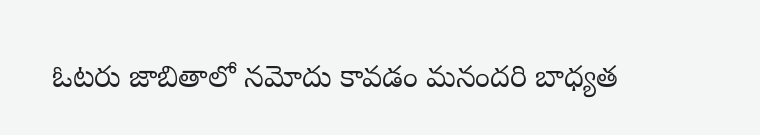ఓటరు జాబితాలో నమోదు కావడం మనందరి బాధ్యత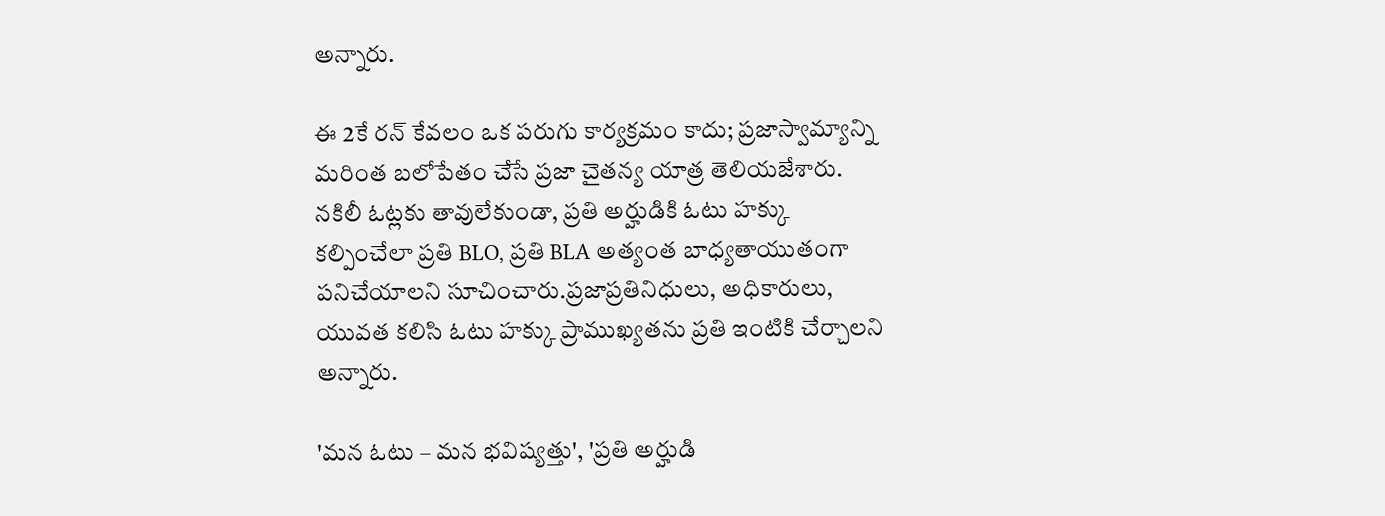అన్నారు.

ఈ 2కే రన్ కేవలం ఒక పరుగు కార్యక్రమం కాదు; ప్రజాస్వామ్యాన్ని మరింత బలోపేతం చేసే ప్రజా చైతన్య యాత్ర తెలియజేశారు. నకిలీ ఓట్లకు తావులేకుండా, ప్రతి అర్హుడికి ఓటు హక్కు కల్పించేలా ప్రతి BLO, ప్రతి BLA అత్యంత బాధ్యతాయుతంగా పనిచేయాలని సూచించారు.ప్రజాప్రతినిధులు, అధికారులు, యువత కలిసి ఓటు హక్కు ప్రాముఖ్యతను ప్రతి ఇంటికి చేర్చాలని అన్నారు.

'మన ఓటు – మన భవిష్యత్తు', 'ప్రతి అర్హుడి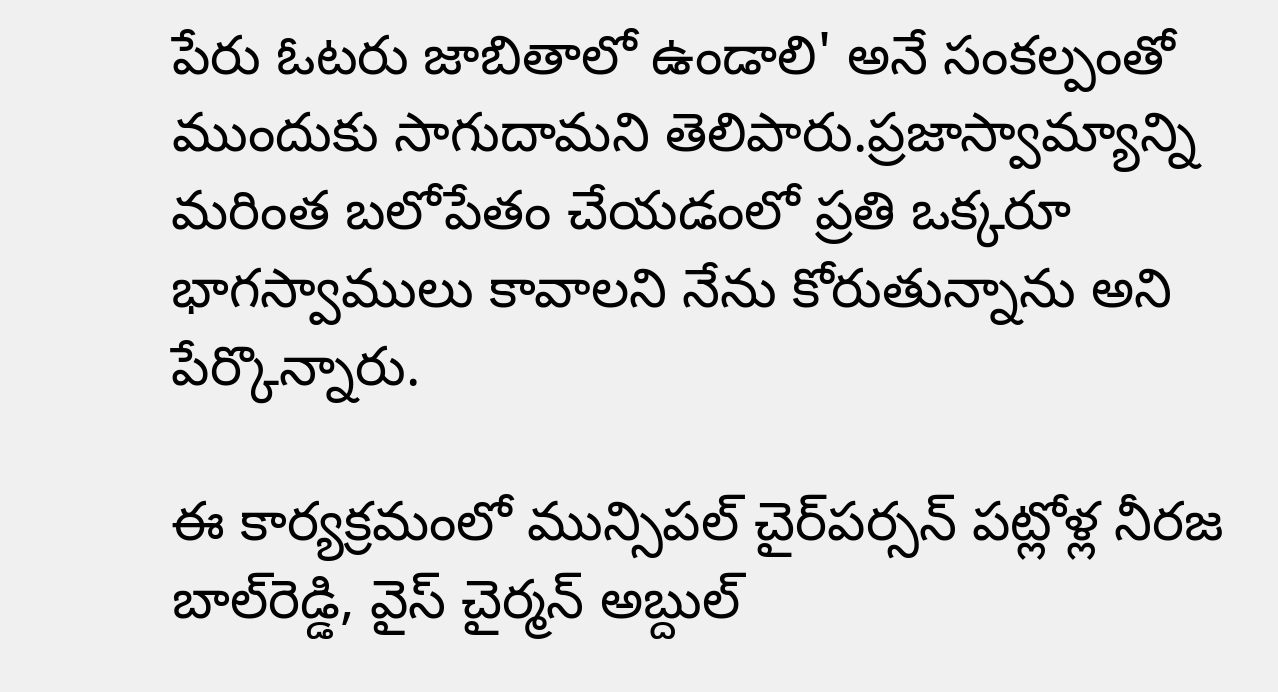పేరు ఓటరు జాబితాలో ఉండాలి' అనే సంకల్పంతో ముందుకు సాగుదామని తెలిపారు.ప్రజాస్వామ్యాన్ని మరింత బలోపేతం చేయడంలో ప్రతి ఒక్కరూ భాగస్వాములు కావాలని నేను కోరుతున్నాను అని పేర్కొన్నారు.

ఈ కార్యక్రమంలో మున్సిపల్ చైర్‌పర్సన్ పట్లోళ్ల నీరజ బాల్‌రెడ్డి, వైస్ చైర్మన్ అబ్దుల్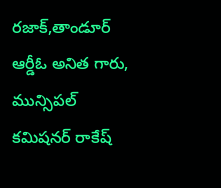రజాక్,తాండూర్ ఆర్డీఓ అనిత గారు, మున్సిపల్ కమిషనర్ రాకేష్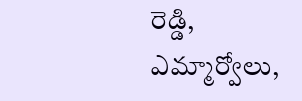రెడ్డి, ఎమ్మార్వోలు,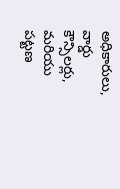అధికారులు, వార్డు కౌన్సిలర్లు, మరియు పట్టణ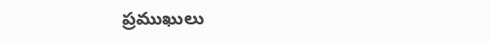ప్రముఖులు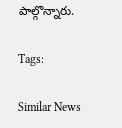పాల్గొన్నారు.

Tags:

Similar News